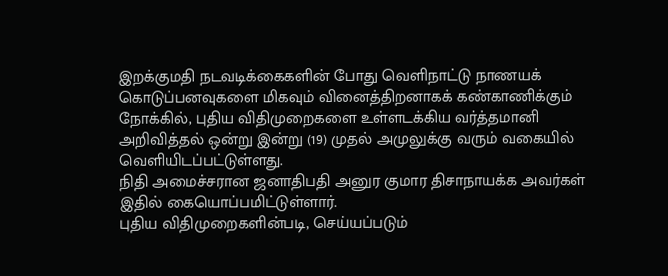இறக்குமதி நடவடிக்கைகளின் போது வெளிநாட்டு நாணயக் கொடுப்பனவுகளை மிகவும் வினைத்திறனாகக் கண்காணிக்கும் நோக்கில், புதிய விதிமுறைகளை உள்ளடக்கிய வர்த்தமானி அறிவித்தல் ஒன்று இன்று (19) முதல் அமுலுக்கு வரும் வகையில் வெளியிடப்பட்டுள்ளது.
நிதி அமைச்சரான ஜனாதிபதி அனுர குமார திசாநாயக்க அவர்கள் இதில் கையொப்பமிட்டுள்ளார்.
புதிய விதிமுறைகளின்படி, செய்யப்படும்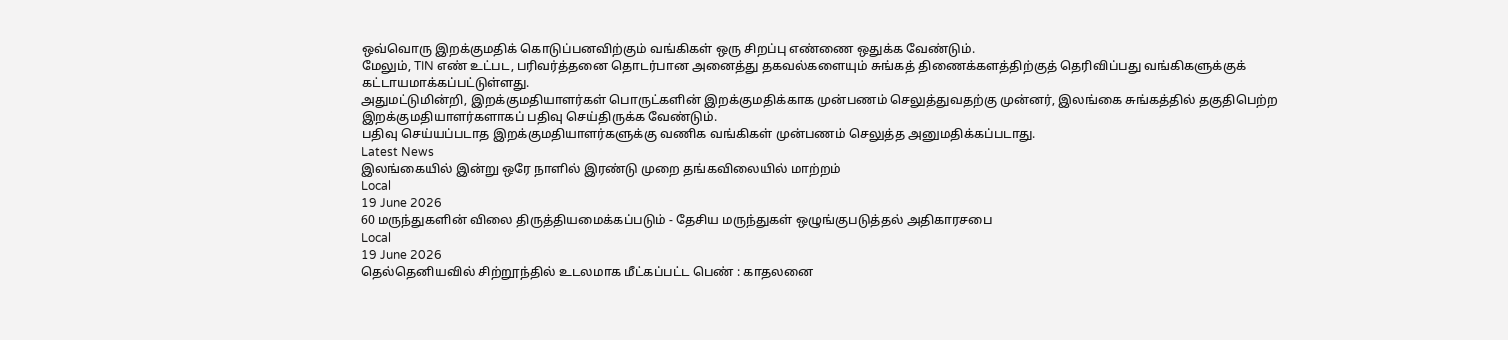ஒவ்வொரு இறக்குமதிக் கொடுப்பனவிற்கும் வங்கிகள் ஒரு சிறப்பு எண்ணை ஒதுக்க வேண்டும்.
மேலும், TIN எண் உட்பட, பரிவர்த்தனை தொடர்பான அனைத்து தகவல்களையும் சுங்கத் திணைக்களத்திற்குத் தெரிவிப்பது வங்கிகளுக்குக் கட்டாயமாக்கப்பட்டுள்ளது.
அதுமட்டுமின்றி, இறக்குமதியாளர்கள் பொருட்களின் இறக்குமதிக்காக முன்பணம் செலுத்துவதற்கு முன்னர், இலங்கை சுங்கத்தில் தகுதிபெற்ற இறக்குமதியாளர்களாகப் பதிவு செய்திருக்க வேண்டும்.
பதிவு செய்யப்படாத இறக்குமதியாளர்களுக்கு வணிக வங்கிகள் முன்பணம் செலுத்த அனுமதிக்கப்படாது.
Latest News
இலங்கையில் இன்று ஒரே நாளில் இரண்டு முறை தங்கவிலையில் மாற்றம்
Local
19 June 2026
60 மருந்துகளின் விலை திருத்தியமைக்கப்படும் - தேசிய மருந்துகள் ஒழுங்குபடுத்தல் அதிகாரசபை
Local
19 June 2026
தெல்தெனியவில் சிற்றூந்தில் உடலமாக மீட்கப்பட்ட பெண் : காதலனை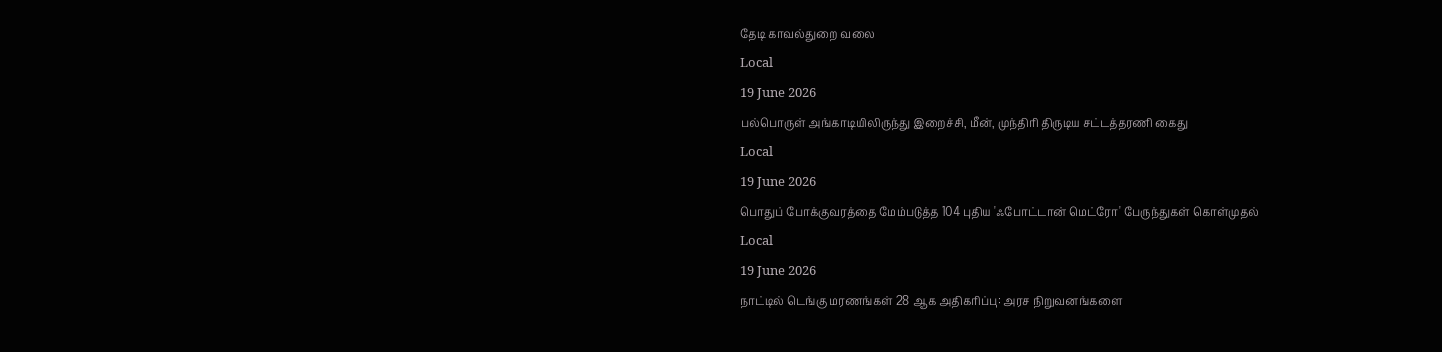தேடி காவல்துறை வலை
Local
19 June 2026
பல்பொருள் அங்காடியிலிருந்து இறைச்சி, மீன், முந்திரி திருடிய சட்டத்தரணி கைது
Local
19 June 2026
பொதுப் போக்குவரத்தை மேம்படுத்த 104 புதிய 'ஃபோட்டான் மெட்ரோ' பேருந்துகள் கொள்முதல்
Local
19 June 2026
நாட்டில் டெங்கு மரணங்கள் 28 ஆக அதிகரிப்பு: அரச நிறுவனங்களை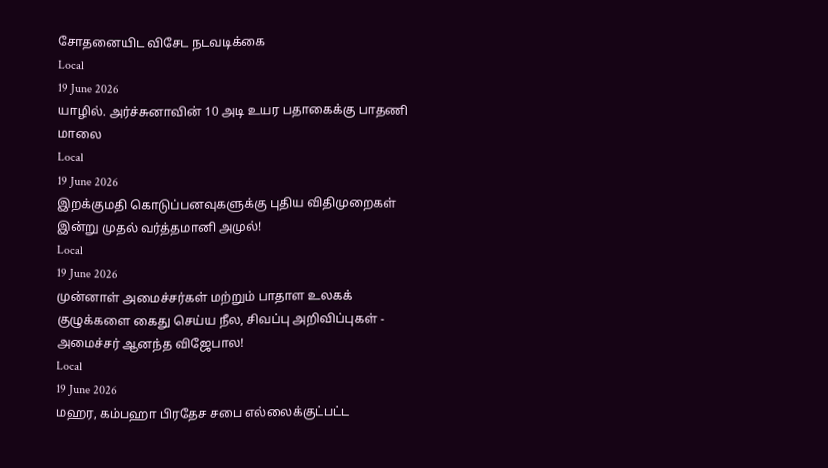சோதனையிட விசேட நடவடிக்கை
Local
19 June 2026
யாழில். அர்ச்சுனாவின் 10 அடி உயர பதாகைக்கு பாதணி மாலை
Local
19 June 2026
இறக்குமதி கொடுப்பனவுகளுக்கு புதிய விதிமுறைகள் இன்று முதல் வர்த்தமானி அமுல்!
Local
19 June 2026
முன்னாள் அமைச்சர்கள் மற்றும் பாதாள உலகக் குழுக்களை கைது செய்ய நீல, சிவப்பு அறிவிப்புகள் - அமைச்சர் ஆனந்த விஜேபால!
Local
19 June 2026
மஹர, கம்பஹா பிரதேச சபை எல்லைக்குட்பட்ட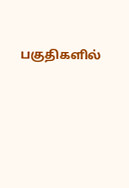பகுதிகளில்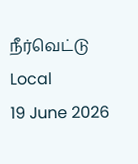நீர்வெட்டு
Local
19 June 2026